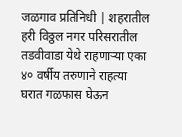जळगाव प्रतिनिधी | शहरातील हरी विठ्ठल नगर परिसरातील तडवीवाडा येथे राहणाऱ्या एका ४० वर्षीय तरुणाने राहत्या घरात गळफास घेऊन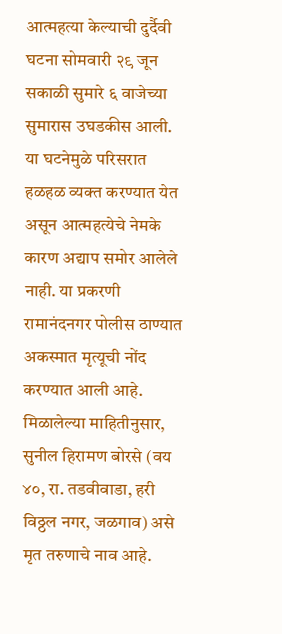आत्महत्या केल्याची दुर्दैवी घटना सोमवारी २९ जून सकाळी सुमारे ६ वाजेच्या सुमारास उघडकीस आली. या घटनेमुळे परिसरात हळहळ व्यक्त करण्यात येत असून आत्महत्येचे नेमके कारण अद्याप समोर आलेले नाही. या प्रकरणी रामानंदनगर पोलीस ठाण्यात अकस्मात मृत्यूची नोंद करण्यात आली आहे.
मिळालेल्या माहितीनुसार, सुनील हिरामण बोरसे (वय ४०, रा. तडवीवाडा, हरी विठ्ठल नगर, जळगाव) असे मृत तरुणाचे नाव आहे.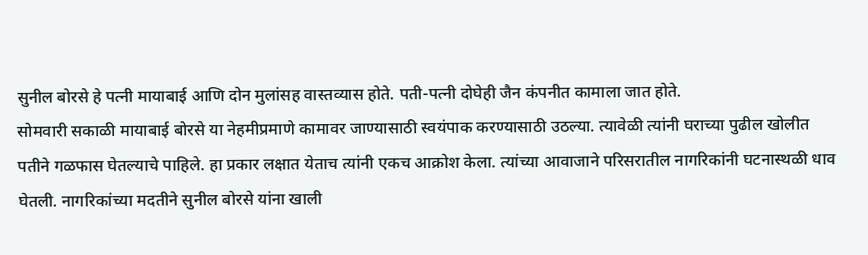सुनील बोरसे हे पत्नी मायाबाई आणि दोन मुलांसह वास्तव्यास होते. पती-पत्नी दोघेही जैन कंपनीत कामाला जात होते.
सोमवारी सकाळी मायाबाई बोरसे या नेहमीप्रमाणे कामावर जाण्यासाठी स्वयंपाक करण्यासाठी उठल्या. त्यावेळी त्यांनी घराच्या पुढील खोलीत पतीने गळफास घेतल्याचे पाहिले. हा प्रकार लक्षात येताच त्यांनी एकच आक्रोश केला. त्यांच्या आवाजाने परिसरातील नागरिकांनी घटनास्थळी धाव घेतली. नागरिकांच्या मदतीने सुनील बोरसे यांना खाली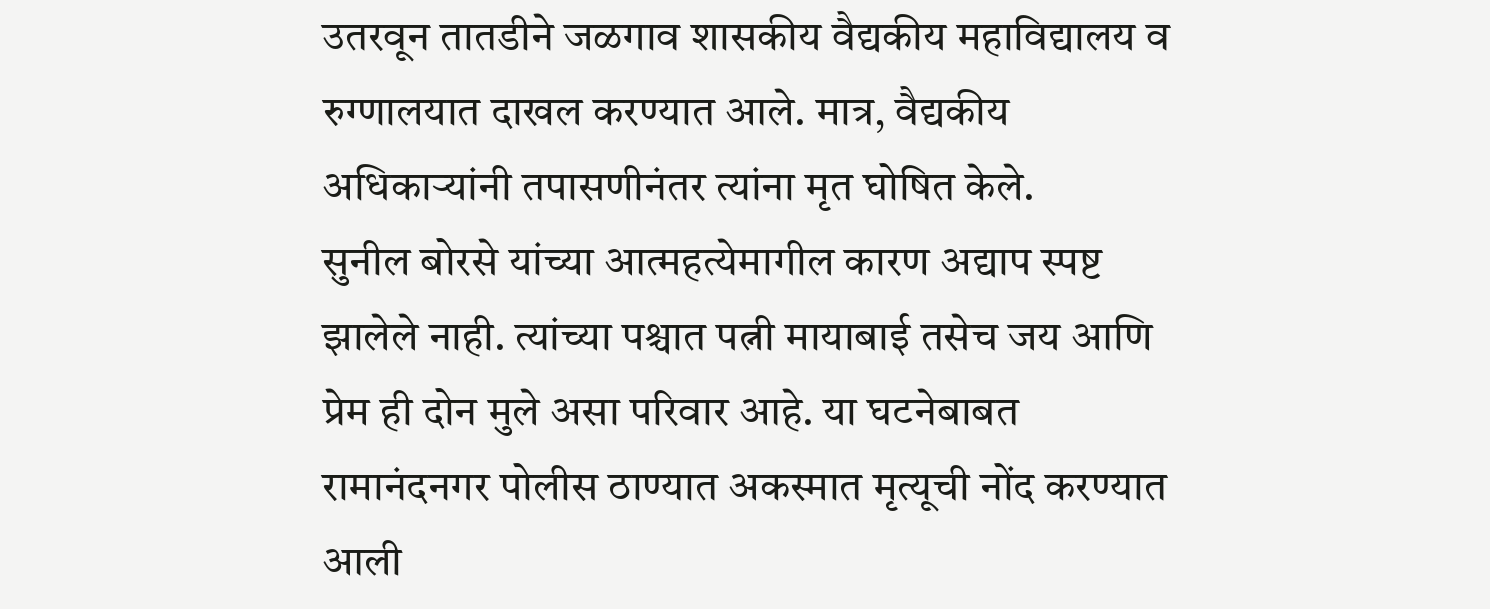उतरवून तातडीने जळगाव शासकीय वैद्यकीय महाविद्यालय व रुग्णालयात दाखल करण्यात आले. मात्र, वैद्यकीय अधिकाऱ्यांनी तपासणीनंतर त्यांना मृत घोषित केले.
सुनील बोरसे यांच्या आत्महत्येमागील कारण अद्याप स्पष्ट झालेले नाही. त्यांच्या पश्चात पत्नी मायाबाई तसेच जय आणि प्रेम ही दोन मुले असा परिवार आहे. या घटनेबाबत रामानंदनगर पोलीस ठाण्यात अकस्मात मृत्यूची नोंद करण्यात आली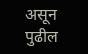असून पुढील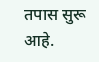तपास सुरू आहे.